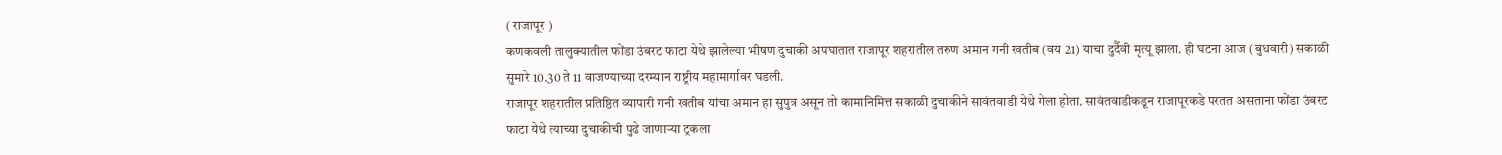( राजापूर )
कणकवली तालुक्यातील फोंडा उंबरट फाटा येथे झालेल्या भीषण दुचाकी अपघातात राजापूर शहरातील तरुण अमान गनी खतीब (वय 21) याचा दुर्दैवी मृत्यू झाला. ही घटना आज (बुधवारी) सकाळी सुमारे 10.30 ते 11 वाजण्याच्या दरम्यान राष्ट्रीय महामार्गावर घडली.
राजापूर शहरातील प्रतिष्ठित व्यापारी गनी खतीब यांचा अमान हा सुपुत्र असून तो कामानिमित्त सकाळी दुचाकीने सावंतवाडी येथे गेला होता. सावंतवाडीकडून राजापूरकडे परतत असताना फोंडा उंबरट फाटा येथे त्याच्या दुचाकीची पुढे जाणाऱ्या ट्रकला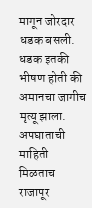मागून जोरदार धडक बसली. धडक इतकी भीषण होती की अमानचा जागीच मृत्यू झाला.
अपघाताची माहिती मिळताच राजापूर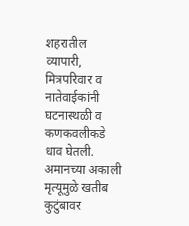शहरातील व्यापारी, मित्रपरिवार व नातेवाईकांनी घटनास्थळी व कणकवलीकडे धाव घेतली. अमानच्या अकाली मृत्यूमुळे खतीब कुटुंबावर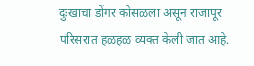दुःखाचा डोंगर कोसळला असून राजापूर परिसरात हळहळ व्यक्त केली जात आहे.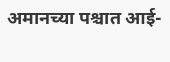अमानच्या पश्चात आई-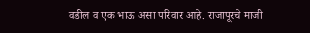वडील व एक भाऊ असा परिवार आहे. राजापूरचे माजी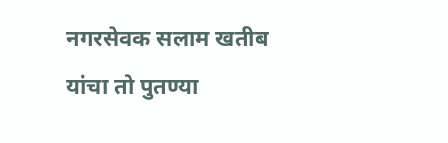नगरसेवक सलाम खतीब यांचा तो पुतण्या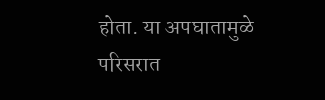होता. या अपघातामुळे परिसरात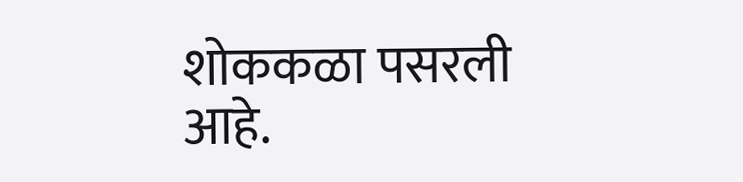शोककळा पसरली आहे.